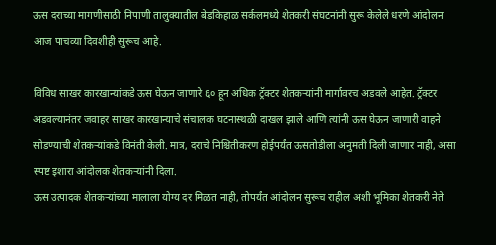ऊस दराच्या मागणीसाठी निपाणी तालुक्यातील बेडकिहाळ सर्कलमध्ये शेतकरी संघटनांनी सुरू केलेले धरणे आंदोलन आज पाचव्या दिवशीही सुरूच आहे.

विविध साखर कारखान्यांकडे ऊस घेऊन जाणारे ६० हून अधिक ट्रॅक्टर शेतकऱ्यांनी मार्गावरच अडवले आहेत. ट्रॅक्टर अडवल्यानंतर जवाहर साखर कारखान्याचे संचालक घटनास्थळी दाखल झाले आणि त्यांनी ऊस घेऊन जाणारी वाहने सोडण्याची शेतकऱ्यांकडे विनंती केली. मात्र, दराचे निश्चितीकरण होईपर्यंत ऊसतोडीला अनुमती दिली जाणार नाही, असा स्पष्ट इशारा आंदोलक शेतकऱ्यांनी दिला.
ऊस उत्पादक शेतकऱ्यांच्या मालाला योग्य दर मिळत नाही, तोपर्यंत आंदोलन सुरूच राहील अशी भूमिका शेतकरी नेते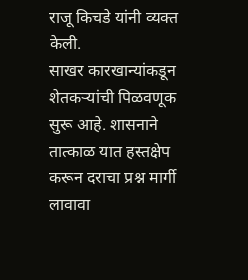राजू किचडे यांनी व्यक्त केली.
साखर कारखान्यांकडून शेतकऱ्यांची पिळवणूक सुरू आहे. शासनाने तात्काळ यात हस्तक्षेप करून दराचा प्रश्न मार्गी लावावा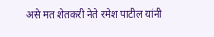असे मत शेतकरी नेते रमेश पाटील यांनी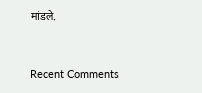मांडले.


Recent Comments